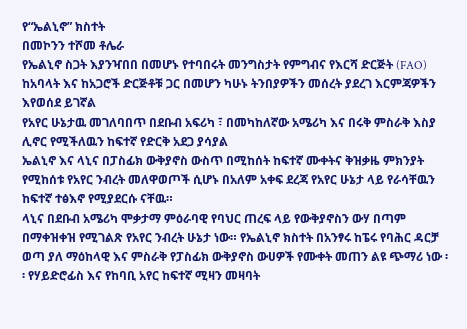የ“ኤልኒኖ” ክስተት
በመኮንን ተሾመ ቶሌራ
የኤልኒኖ ስጋት እያንዣበበ በመሆኑ የተባበሩት መንግስታት የምግብና የእርሻ ድርጅት (FAO) ከአባላት እና ከአጋሮች ድርጅቶቹ ጋር በመሆን ካሁኑ ትንበያዎችን መሰረት ያደረገ እርምጃዎችን እየወሰደ ይገኛል
የአየር ሁኔታዉ መገለባበጥ በደቡብ አፍሪካ ፣ በመካከለኛው አሜሪካ እና በሩቅ ምስራቅ እስያ ሊኖር የሚችለዉን ከፍተኛ የድርቅ አደጋ ያሳያል
ኤልኒኖ እና ላኒና በፓስፊክ ውቅያኖስ ውስጥ በሚከሰት ከፍተኛ ሙቀትና ቅዝቃዜ ምክንያት የሚከሰቱ የአየር ንብረት መለዋወጦች ሲሆኑ በአለም አቀፍ ደረጃ የአየር ሁኔታ ላይ የራሳቸዉን ከፍተኛ ተፅእኖ የሚያደርሱ ናቸዉ።
ላኒና በደቡብ አሜሪካ ሞቃታማ ምዕራባዊ የባህር ጠረፍ ላይ የውቅያኖስን ውሃ በጣም በማቀዝቀዝ የሚገልጽ የአየር ንብረት ሁኔታ ነው። የኤልኒኖ ክስተት በአንፃሩ ከፔሩ የባሕር ዳርቻ ወጣ ያለ ማዕከላዊ እና ምስራቅ የፓስፊክ ውቅያኖስ ውሀዎች የሙቀት መጠን ልዩ ጭማሪ ነው ፡፡ የሃይድሮፊስ እና የከባቢ አየር ከፍተኛ ሚዛን መዛባት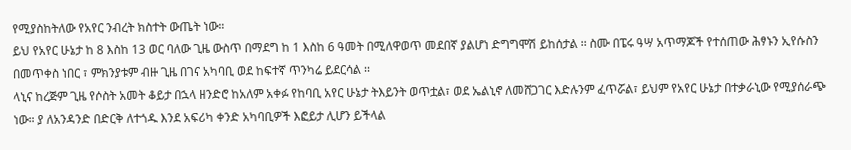የሚያስከትለው የአየር ንብረት ክስተት ውጤት ነው።
ይህ የአየር ሁኔታ ከ 8 እስከ 13 ወር ባለው ጊዜ ውስጥ በማደግ ከ 1 እስከ 6 ዓመት በሚለዋወጥ መደበኛ ያልሆነ ድግግሞሽ ይከሰታል ፡፡ ስሙ በፔሩ ዓሣ አጥማጆች የተሰጠው ሕፃኑን ኢየሱስን በመጥቀስ ነበር ፣ ምክንያቱም ብዙ ጊዜ በገና አካባቢ ወደ ከፍተኛ ጥንካሬ ይደርሳል ፡፡
ላኒና ከረጅም ጊዜ የሶስት አመት ቆይታ በኋላ ዘንድሮ ከአለም አቀፉ የከባቢ አየር ሁኔታ ትእይንት ወጥቷል፣ ወደ ኤልኒኖ ለመሸጋገር እድሉንም ፈጥሯል፣ ይህም የአየር ሁኔታ በተቃራኒው የሚያሰራጭ ነው። ያ ለአንዳንድ በድርቅ ለተጎዱ እንደ አፍሪካ ቀንድ አካባቢዎች እፎይታ ሊሆን ይችላል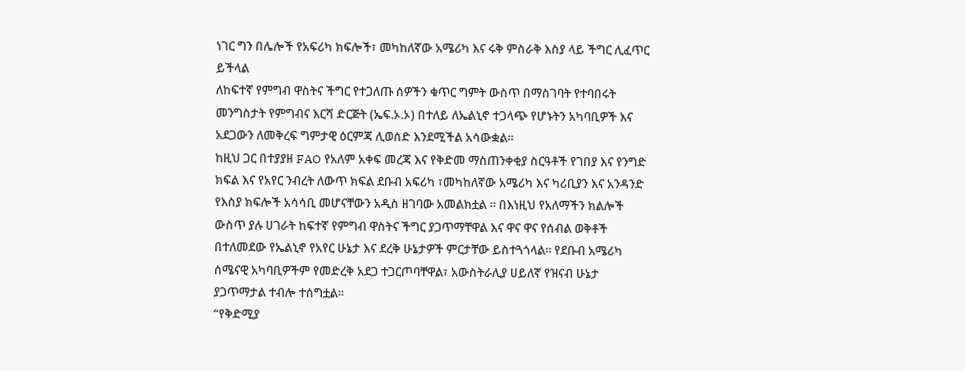ነገር ግን በሌሎች የአፍሪካ ክፍሎች፣ መካከለኛው አሜሪካ እና ሩቅ ምስራቅ እስያ ላይ ችግር ሊፈጥር ይችላል
ለከፍተኛ የምግብ ዋስትና ችግር የተጋለጡ ሰዎችን ቁጥር ግምት ውስጥ በማስገባት የተባበሩት መንግስታት የምግብና እርሻ ድርጅት (ኤፍ.ኦ.ኦ) በተለይ ለኤልኒኖ ተጋላጭ የሆኑትን አካባቢዎች እና አደጋውን ለመቅረፍ ግምታዊ ዕርምጃ ሊወሰድ እንደሚችል አሳውቋል።
ከዚህ ጋር በተያያዘ FAO የአለም አቀፍ መረጃ እና የቅድመ ማስጠንቀቂያ ስርዓቶች የገበያ እና የንግድ ክፍል እና የአየር ንብረት ለውጥ ክፍል ደቡብ አፍሪካ ፣መካከለኛው አሜሪካ እና ካሪቢያን እና አንዳንድ የእስያ ክፍሎች አሳሳቢ መሆናቸውን አዲስ ዘገባው አመልክቷል ። በእነዚህ የአለማችን ክልሎች ውስጥ ያሉ ሀገራት ከፍተኛ የምግብ ዋስትና ችግር ያጋጥማቸዋል እና ዋና ዋና የሰብል ወቅቶች በተለመደው የኤልኒኖ የአየር ሁኔታ እና ደረቅ ሁኔታዎች ምርታቸው ይስተጓጎላል። የደቡብ አሜሪካ ሰሜናዊ አካባቢዎችም የመድረቅ አደጋ ተጋርጦባቸዋል፣ አውስትራሊያ ሀይለኛ የዝናብ ሁኔታ ያጋጥማታል ተብሎ ተሰግቷል።
“የቅድሚያ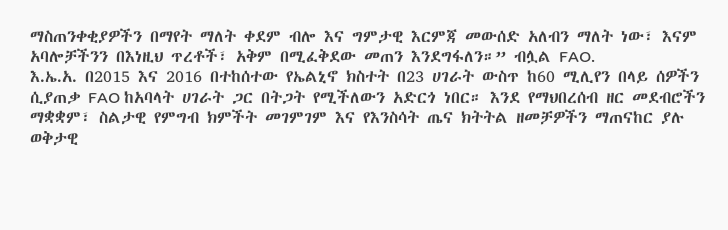ማስጠንቀቂያዎችን በማየት ማለት ቀደም ብሎ እና ግምታዊ እርምጃ መውሰድ አለብን ማለት ነው፣ እናም አባሎቻችንን በእነዚህ ጥረቶች፣ አቅም በሚፈቅደው መጠን እንደግፋለን።” ብሏል FAO.
እ.ኤ.አ. በ2015 እና 2016 በተከሰተው የኤልኒኖ ክስተት በ23 ሀገራት ውስጥ ከ60 ሚሊየን በላይ ሰዎችን ሲያጠቃ FAO ከአባላት ሀገራት ጋር በትጋት የሚችለውን አድርጎ ነበር። እንደ የማህበረሰብ ዘር መደብሮችን ማቋቋም፣ ስልታዊ የምግብ ክምችት መገምገም እና የእንስሳት ጤና ክትትል ዘመቻዎችን ማጠናከር ያሉ ወቅታዊ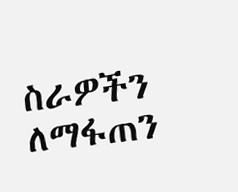ስራዎችን ለማፋጠን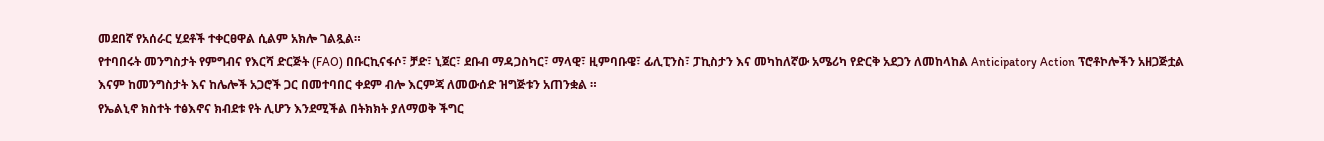መደበኛ የአሰራር ሂደቶች ተቀርፀዋል ሲልም አክሎ ገልጿል።
የተባበሩት መንግስታት የምግብና የእርሻ ድርጅት (FAO) በቡርኪናፋሶ፣ ቻድ፣ ኒጀር፣ ደቡብ ማዳጋስካር፣ ማላዊ፣ ዚምባቡዌ፣ ፊሊፒንስ፣ ፓኪስታን እና መካከለኛው አሜሪካ የድርቅ አደጋን ለመከላከል Anticipatory Action ፕሮቶኮሎችን አዘጋጅቷል እናም ከመንግስታት እና ከሌሎች አጋሮች ጋር በመተባበር ቀደም ብሎ እርምጃ ለመውሰድ ዝግጅቱን አጠንቋል ።
የኤልኒኖ ክስተት ተፅእኖና ክብደቱ የት ሊሆን እንደሚችል በትክክት ያለማወቅ ችግር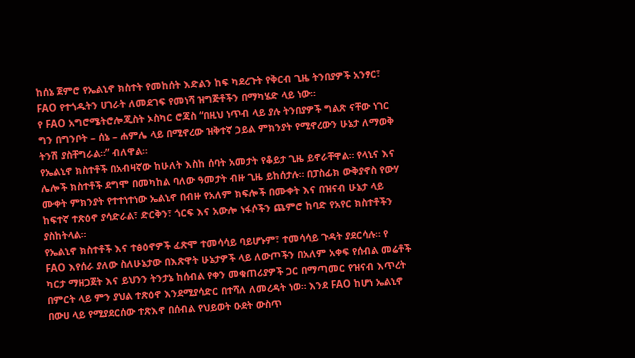ከሰኔ ጀምሮ የኤልኒኖ ክስተት የመከሰት እድልን ከፍ ካደረጉት የቅርብ ጊዜ ትንበያዎች አንፃር፣ FAO የተጎዱትን ሀገራት ለመደገፍ የመነሻ ዝግጅቶችን በማካሄድ ላይ ነው።
የ FAO አግሮሜትሮሎጂስት ኦስካር ሮጃስ “በዚህ ነጥብ ላይ ያሉ ትንበያዎች ግልጽ ናቸው ነገር ግን በግንቦት – ሰኔ – ሐምሌ ላይ በሚኖረው ዝቅተኛ ኃይል ምክንያት የሚኖረውን ሁኔታ ለማወቅ ትንሽ ያስቸግራል።” ብለዋል።
የኤልኒኖ ክስተቶች በአብዛኛው ከሁለት እስከ ሰባት አመታት የቆይታ ጊዜ ይኖራቸዋል። የላኒና እና ሌሎች ክስተቶች ደግሞ በመካከል ባለው ዓመታት ብዙ ጊዜ ይከሰታሉ። በፓስፊክ ውቅያኖስ የውሃ ሙቀት ምክንያት የተተነተነው ኤልኒኖ በብዙ የአለም ክፍሎች በሙቀት እና በዝናብ ሁኔታ ላይ ከፍተኛ ተጽዕኖ ያሳድራል፣ ድርቅን፣ ጎርፍ እና አውሎ ነፋሶችን ጨምሮ ከባድ የአየር ክስተቶችን ያስከትላል።
የኤልኒኖ ክስተቶች እና ተፅዕኖዎች ፈጽሞ ተመሳሳይ ባይሆኑም፣ ተመሳሳይ ጉዳት ያደርሳሉ። የ FAO እየሰራ ያለው ስለሁኔታው በእጽዋት ሁኔታዎች ላይ ለውጦችን በአለም አቀፍ የሰብል መሬቶች ካርታ ማዘጋጀት እና ይህንን ትንታኔ ከሰብል የቀን መቁጠሪያዎች ጋር በማጣመር የዝናብ እጥረት በምርት ላይ ምን ያህል ተጽዕኖ እንደሚያሳድር በተሻለ ለመረዳት ነወ። እንደ FAO ከሆነ ኤልኒኖ በውሀ ላይ የሚያደርሰው ተጽእኖ በሰብል የህይወት ዑደት ውስጥ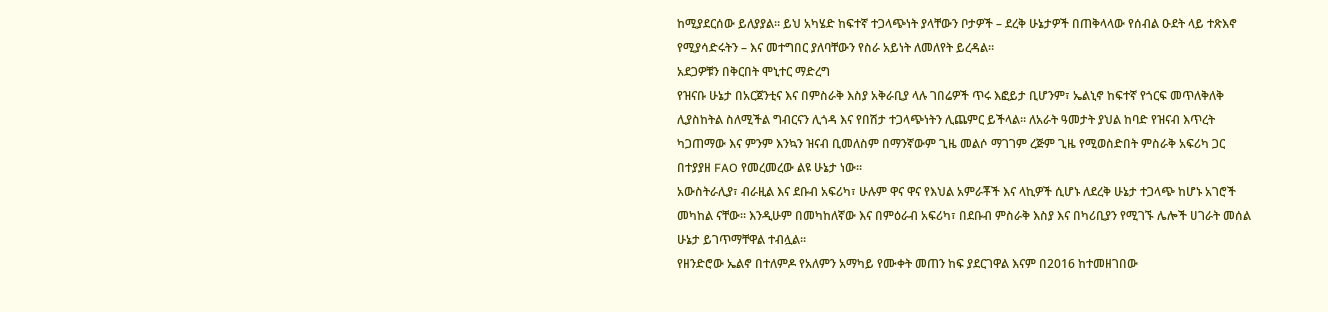ከሚያደርሰው ይለያያል። ይህ አካሄድ ከፍተኛ ተጋላጭነት ያላቸውን ቦታዎች – ደረቅ ሁኔታዎች በጠቅላላው የሰብል ዑደት ላይ ተጽእኖ የሚያሳድሩትን – እና መተግበር ያለባቸውን የስራ አይነት ለመለየት ይረዳል።
አደጋዎቹን በቅርበት ሞኒተር ማድረግ
የዝናቡ ሁኔታ በአርጀንቲና እና በምስራቅ እስያ አቅራቢያ ላሉ ገበሬዎች ጥሩ እፎይታ ቢሆንም፣ ኤልኒኖ ከፍተኛ የጎርፍ መጥለቅለቅ ሊያስከትል ስለሚችል ግብርናን ሊጎዳ እና የበሽታ ተጋላጭነትን ሊጨምር ይችላል። ለአራት ዓመታት ያህል ከባድ የዝናብ እጥረት ካጋጠማው እና ምንም እንኳን ዝናብ ቢመለስም በማንኛውም ጊዜ መልሶ ማገገም ረጅም ጊዜ የሚወስድበት ምስራቅ አፍሪካ ጋር በተያያዘ FAO የመረመረው ልዩ ሁኔታ ነው።
አውስትራሊያ፣ ብራዚል እና ደቡብ አፍሪካ፣ ሁሉም ዋና ዋና የእህል አምራቾች እና ላኪዎች ሲሆኑ ለደረቅ ሁኔታ ተጋላጭ ከሆኑ አገሮች መካከል ናቸው። እንዲሁም በመካከለኛው እና በምዕራብ አፍሪካ፣ በደቡብ ምስራቅ እስያ እና በካሪቢያን የሚገኙ ሌሎች ሀገራት መሰል ሁኔታ ይገጥማቸዋል ተብሏል።
የዘንድሮው ኤልኖ በተለምዶ የአለምን አማካይ የሙቀት መጠን ከፍ ያደርገዋል እናም በ2016 ከተመዘገበው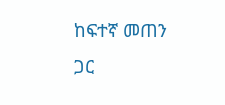ከፍተኛ መጠን ጋር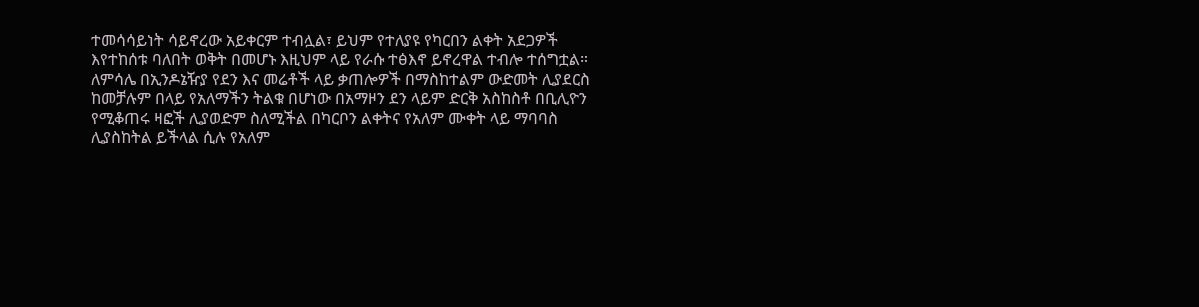ተመሳሳይነት ሳይኖረው አይቀርም ተብሏል፣ ይህም የተለያዩ የካርበን ልቀት አደጋዎች እየተከሰቱ ባለበት ወቅት በመሆኑ እዚህም ላይ የራሱ ተፅእኖ ይኖረዋል ተብሎ ተሰግቷል። ለምሳሌ በኢንዶኔዥያ የደን እና መሬቶች ላይ ቃጠሎዎች በማስከተልም ውድመት ሊያደርስ ከመቻሉም በላይ የአለማችን ትልቁ በሆነው በአማዞን ደን ላይም ድርቅ አስከስቶ በቢሊዮን የሚቆጠሩ ዛፎች ሊያወድም ስለሚችል በካርቦን ልቀትና የአለም ሙቀት ላይ ማባባስ ሊያስከትል ይችላል ሲሉ የአለም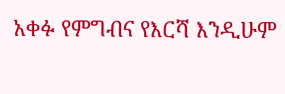አቀፉ የምግብና የእርሻ እንዲሁም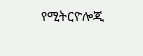የሚትርዮሎጂ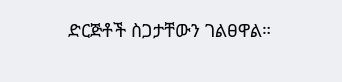ድርጅቶች ስጋታቸውን ገልፀዋል።